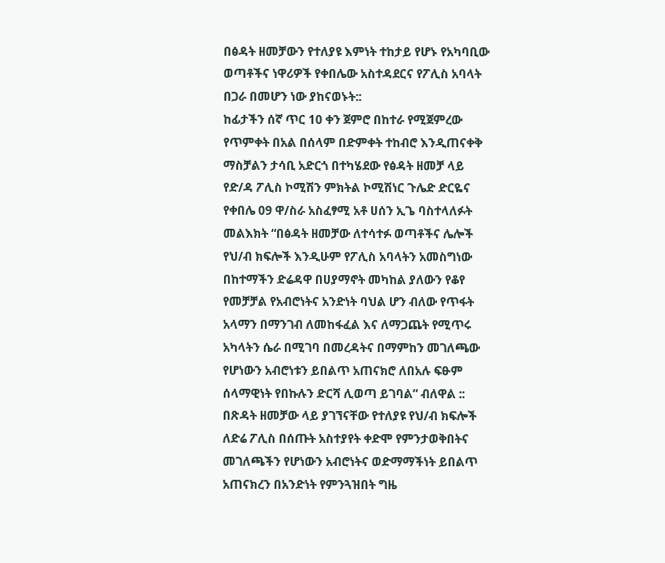በፅዳት ዘመቻውን የተለያዩ እምነት ተከታይ የሆኑ የአካባቢው ወጣቶችና ነዋሪዎች የቀበሌው አስተዳደርና የፖሊስ አባላት በጋራ በመሆን ነው ያከናወኑት::
ከፊታችን ሰኛ ጥር 10 ቀን ጀምሮ በከተራ የሚጀምረው የጥምቀት በአል በሰላም በድምቀት ተከብሮ እንዲጠናቀቅ ማስቻልን ታሳቢ አድርጎ በተካሄደው የፅዳት ዘመቻ ላይ የድ/ዳ ፖሊስ ኮሚሽን ምክትል ኮሚሽነር ጉሌድ ድርዬና የቀበሌ 09 ዋ/ስራ አስፈፃሚ አቶ ሀሰን ኢጌ ባስተላለፉት መልእክት “በፅዳት ዘመቻው ለተሳተፉ ወጣቶችና ሌሎች የህ/ብ ክፍሎች እንዲሁም የፖሊስ አባላትን አመስግነው በከተማችን ድሬዳዋ በሀያማኖት መካከል ያለውን የቆየ የመቻቻል የአብሮነትና አንድነት ባህል ሆን ብለው የጥፋት አላማን በማንገብ ለመከፋፈል እና ለማጋጨት የሚጥሩ አካላትን ሴራ በሚገባ በመረዳትና በማምከን መገለጫው የሆነውን አብሮነቱን ይበልጥ አጠናክሮ ለበአሉ ፍፁም ሰላማዊነት የበኩሉን ድርሻ ሊወጣ ይገባል” ብለዋል ::
በጽዳት ዘመቻው ላይ ያገኘናቸው የተለያዩ የህ/ብ ክፍሎች ለድሬ ፖሊስ በሰጡት አስተያየት ቀድሞ የምንታወቅበትና መገለጫችን የሆነውን አብሮነትና ወድማማችነት ይበልጥ አጠናክረን በአንድነት የምንጓዝበት ግዜ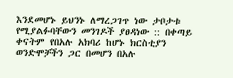እንደመሆኑ ይህንኑ ለማረጋገጥ ነው ታቦታቱ የሚያልፉባቸውን መንገዶች ያፀዳነው :: በቀጣይ ቀናትም የበአሉ አክባሪ ከሆኑ ክርስቲያን ወንድሞቻችን ጋር በመሆን በአሉ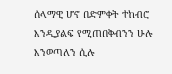ሰላማዊ ሆኖ በድምቀት ተከብሮ እንዲያልፍ የሚጠበቅብንን ሁሉ እንወጣለን ሲሉ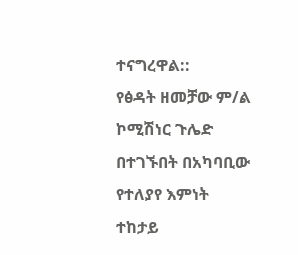ተናግረዋል::
የፅዳት ዘመቻው ም/ል ኮሚሽነር ጉሌድ በተገኙበት በአካባቢው የተለያየ እምነት ተከታይ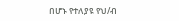በሆኑ የተለያዩ የህ/ብ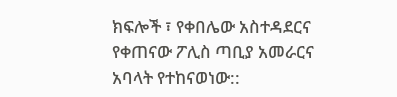ክፍሎች ፣ የቀበሌው አስተዳደርና የቀጠናው ፖሊስ ጣቢያ አመራርና አባላት የተከናወነው::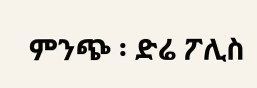ምንጭ ፡ ድሬ ፖሊስ